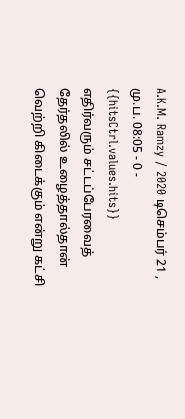A.K.M. Ramzy / 2020 டிசெம்பர் 21 , மு.ப. 08:05 - 0 - {{hitsCtrl.values.hits}}
எதிர்வரும் சட்டப்பேரவைத் தேர்தலில் உழைத்தால்தான் வெற்றி கிடைக்கும் என்று கட்சி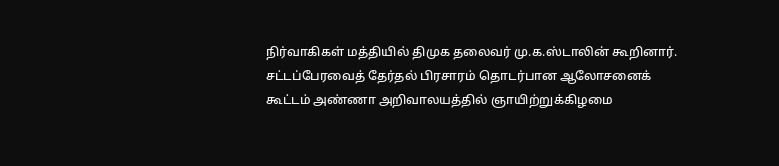நிர்வாகிகள் மத்தியில் திமுக தலைவர் மு.க.ஸ்டாலின் கூறினார்.
சட்டப்பேரவைத் தேர்தல் பிரசாரம் தொடர்பான ஆலோசனைக் கூட்டம் அண்ணா அறிவாலயத்தில் ஞாயிற்றுக்கிழமை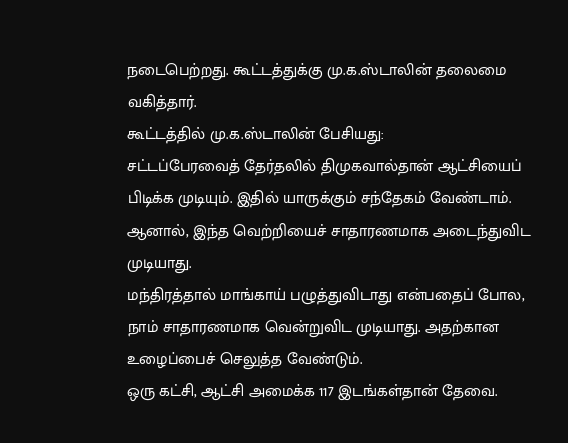நடைபெற்றது. கூட்டத்துக்கு மு.க.ஸ்டாலின் தலைமை வகித்தார்.
கூட்டத்தில் மு.க.ஸ்டாலின் பேசியது:
சட்டப்பேரவைத் தேர்தலில் திமுகவால்தான் ஆட்சியைப் பிடிக்க முடியும். இதில் யாருக்கும் சந்தேகம் வேண்டாம். ஆனால், இந்த வெற்றியைச் சாதாரணமாக அடைந்துவிட முடியாது.
மந்திரத்தால் மாங்காய் பழுத்துவிடாது என்பதைப் போல, நாம் சாதாரணமாக வென்றுவிட முடியாது. அதற்கான உழைப்பைச் செலுத்த வேண்டும்.
ஒரு கட்சி, ஆட்சி அமைக்க 117 இடங்கள்தான் தேவை.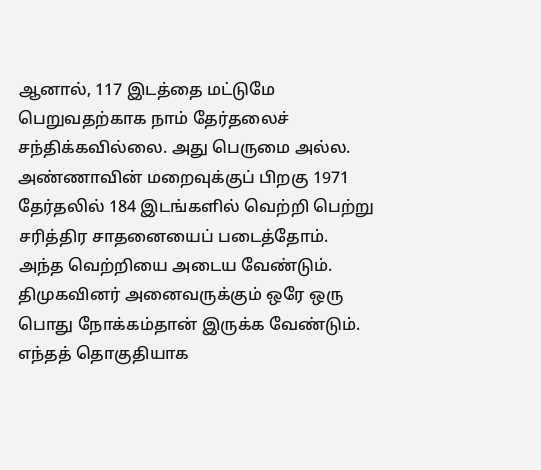ஆனால், 117 இடத்தை மட்டுமே பெறுவதற்காக நாம் தேர்தலைச் சந்திக்கவில்லை. அது பெருமை அல்ல.
அண்ணாவின் மறைவுக்குப் பிறகு 1971 தேர்தலில் 184 இடங்களில் வெற்றி பெற்று சரித்திர சாதனையைப் படைத்தோம். அந்த வெற்றியை அடைய வேண்டும்.
திமுகவினர் அனைவருக்கும் ஒரே ஒரு பொது நோக்கம்தான் இருக்க வேண்டும். எந்தத் தொகுதியாக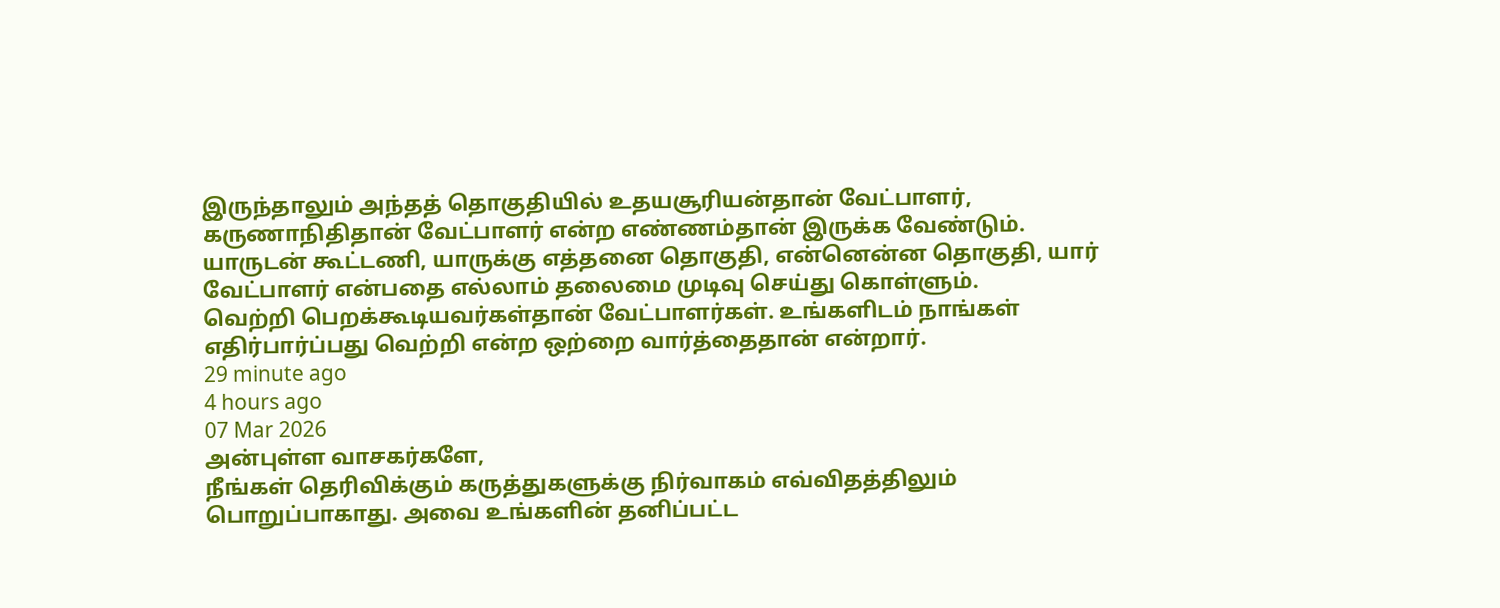இருந்தாலும் அந்தத் தொகுதியில் உதயசூரியன்தான் வேட்பாளர், கருணாநிதிதான் வேட்பாளர் என்ற எண்ணம்தான் இருக்க வேண்டும்.
யாருடன் கூட்டணி, யாருக்கு எத்தனை தொகுதி, என்னென்ன தொகுதி, யார் வேட்பாளர் என்பதை எல்லாம் தலைமை முடிவு செய்து கொள்ளும்.
வெற்றி பெறக்கூடியவர்கள்தான் வேட்பாளர்கள். உங்களிடம் நாங்கள் எதிர்பார்ப்பது வெற்றி என்ற ஒற்றை வார்த்தைதான் என்றார்.
29 minute ago
4 hours ago
07 Mar 2026
அன்புள்ள வாசகர்களே,
நீங்கள் தெரிவிக்கும் கருத்துகளுக்கு நிர்வாகம் எவ்விதத்திலும் பொறுப்பாகாது. அவை உங்களின் தனிப்பட்ட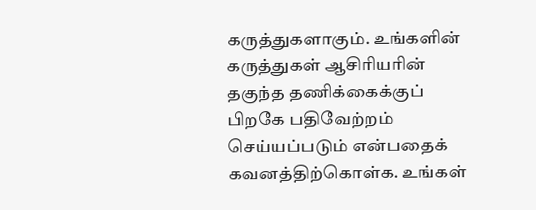கருத்துகளாகும். உங்களின் கருத்துகள் ஆசிரியரின் தகுந்த தணிக்கைக்குப் பிறகே பதிவேற்றம் செய்யப்படும் என்பதைக் கவனத்திற்கொள்க. உங்கள்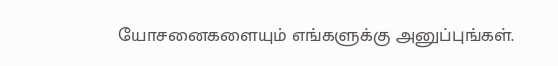யோசனைகளையும் எங்களுக்கு அனுப்புங்கள்.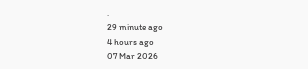.
29 minute ago
4 hours ago
07 Mar 2026